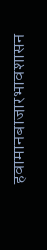हवामानबाजारभावशासन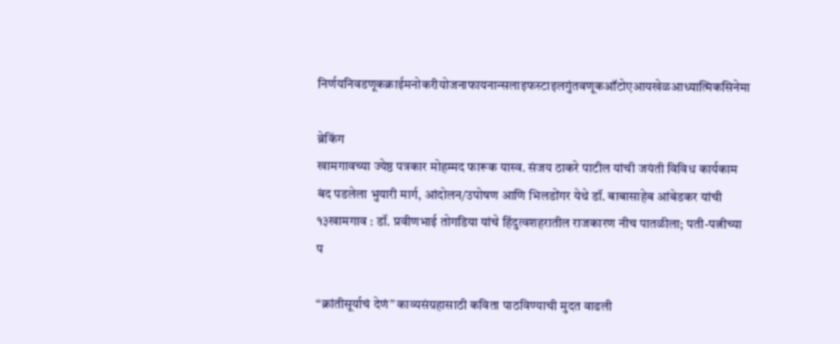निर्णयनिवडणूकक्राईमनोकरीयोजनाफायनान्सलाइफस्टाइलगुंतवणूकऑटोएआयखेळआध्यात्मिकसिनेमा

ब्रेकिंग
खामगावच्या ज्येष्ठ पत्रकार मोहम्मद फारूक यास्व. संजय ठाकरे पाटील यांची जयंती विविध कार्यकाम बंद पडलेला भुयारी मार्ग, आंदोलन/उपोषण आणि भिलडोंगर येथे डॉ. बाबासाहेब आंबेडकर यांची १३खामगाव : डॉ. प्रवीणभाई तोगडिया यांचे हिंदुत्वशहरातील राजकारण नीच पातळीला; पती-पत्नीच्या प

“क्रांतीसूर्याचं देणं” काव्यसंग्रहासाठी कविता पाठविण्याची मुदत वाढली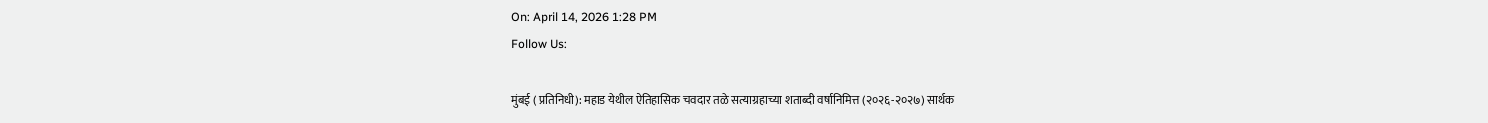On: April 14, 2026 1:28 PM
Follow Us:

मुंबई ( प्रतिनिधी): महाड येथील ऐतिहासिक चवदार तळे सत्याग्रहाच्या शताब्दी वर्षानिमित्त (२०२६-२०२७) सार्थक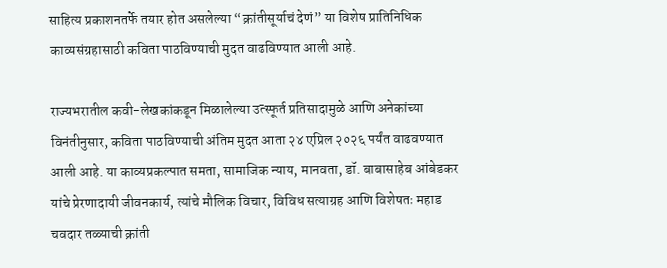साहित्य प्रकाशनतर्फे तयार होत असलेल्या “क्रांतीसूर्याचं देणं” या विशेष प्रातिनिधिक काव्यसंग्रहासाठी कविता पाठविण्याची मुदत वाढविण्यात आली आहे.

राज्यभरातील कवी-लेखकांकडून मिळालेल्या उत्स्फूर्त प्रतिसादामुळे आणि अनेकांच्या विनंतीनुसार, कविता पाठविण्याची अंतिम मुदत आता २४ एप्रिल २०२६ पर्यंत वाढवण्यात आली आहे. या काव्यप्रकल्पात समता, सामाजिक न्याय, मानवता, डॉ. बाबासाहेब आंबेडकर यांचे प्रेरणादायी जीवनकार्य, त्यांचे मौलिक विचार, विविध सत्याग्रह आणि विशेषतः महाड चवदार तळ्याची क्रांती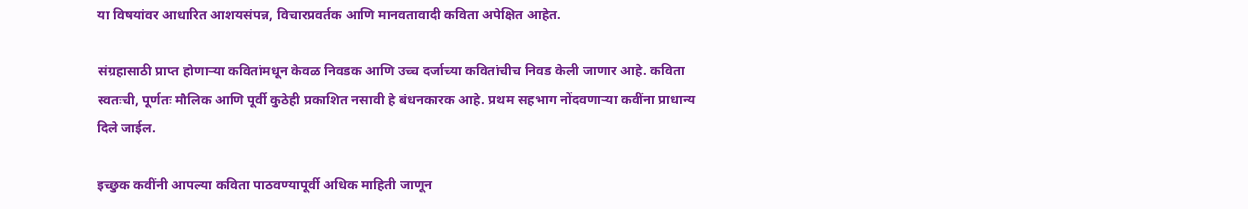या विषयांवर आधारित आशयसंपन्न, विचारप्रवर्तक आणि मानवतावादी कविता अपेक्षित आहेत.

संग्रहासाठी प्राप्त होणाऱ्या कवितांमधून केवळ निवडक आणि उच्च दर्जाच्या कवितांचीच निवड केली जाणार आहे. कविता स्वतःची, पूर्णतः मौलिक आणि पूर्वी कुठेही प्रकाशित नसावी हे बंधनकारक आहे. प्रथम सहभाग नोंदवणाऱ्या कवींना प्राधान्य दिले जाईल.

इच्छुक कवींनी आपल्या कविता पाठवण्यापूर्वी अधिक माहिती जाणून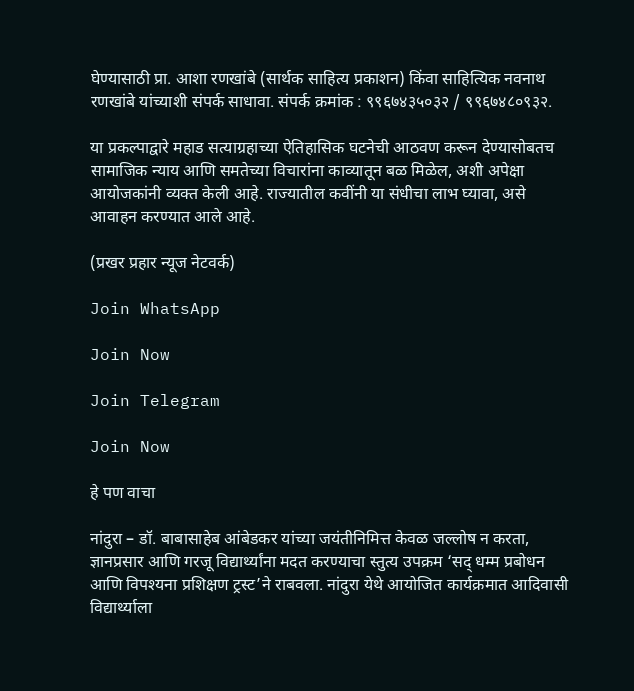घेण्यासाठी प्रा. आशा रणखांबे (सार्थक साहित्य प्रकाशन) किंवा साहित्यिक नवनाथ रणखांबे यांच्याशी संपर्क साधावा. संपर्क क्रमांक : ९९६७४३५०३२ / ९९६७४८०९३२.

या प्रकल्पाद्वारे महाड सत्याग्रहाच्या ऐतिहासिक घटनेची आठवण करून देण्यासोबतच सामाजिक न्याय आणि समतेच्या विचारांना काव्यातून बळ मिळेल, अशी अपेक्षा आयोजकांनी व्यक्त केली आहे. राज्यातील कवींनी या संधीचा लाभ घ्यावा, असे आवाहन करण्यात आले आहे.

(प्रखर प्रहार न्यूज नेटवर्क)

Join WhatsApp

Join Now

Join Telegram

Join Now

हे पण वाचा

नांदुरा – डॉ. बाबासाहेब आंबेडकर यांच्या जयंतीनिमित्त केवळ जल्लोष न करता, ज्ञानप्रसार आणि गरजू विद्यार्थ्यांना मदत करण्याचा स्तुत्य उपक्रम ‘सद् धम्म प्रबोधन आणि विपश्यना प्रशिक्षण ट्रस्ट’ने राबवला. नांदुरा येथे आयोजित कार्यक्रमात आदिवासी विद्यार्थ्याला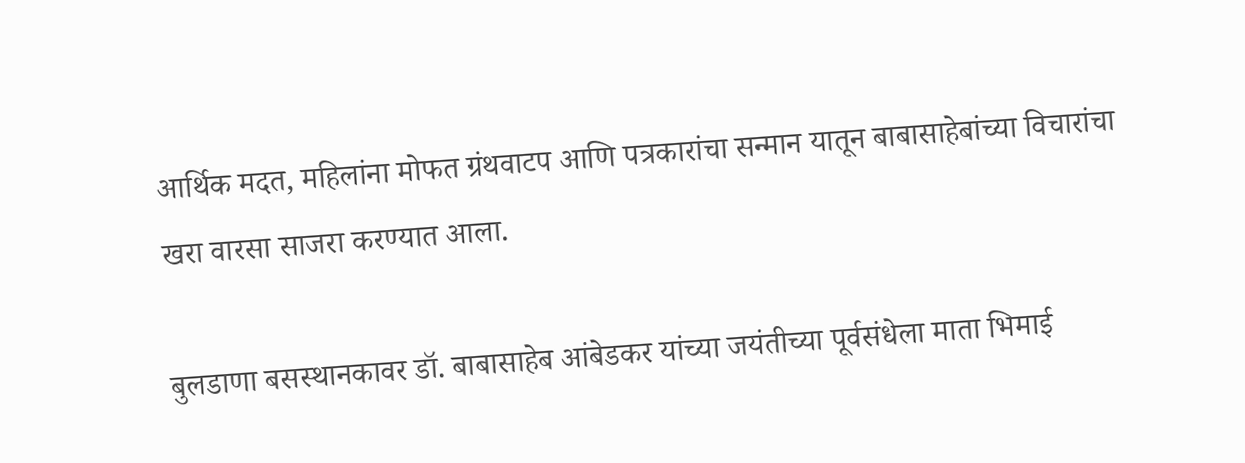आर्थिक मदत, महिलांना मोफत ग्रंथवाटप आणि पत्रकारांचा सन्मान यातून बाबासाहेबांच्या विचारांचा खरा वारसा साजरा करण्यात आला.

बुलडाणा बसस्थानकावर डॉ. बाबासाहेब आंबेडकर यांच्या जयंतीच्या पूर्वसंधेला माता भिमाई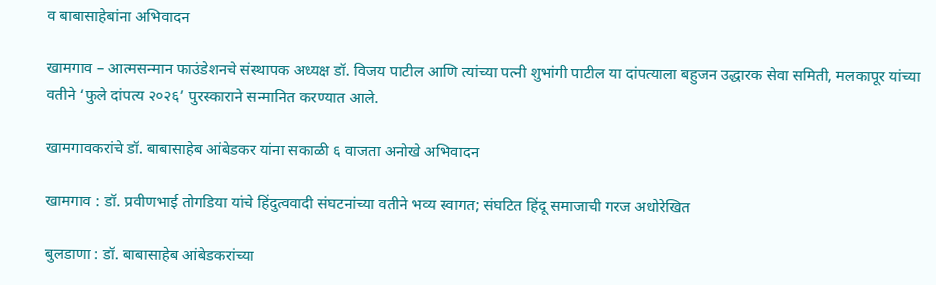व बाबासाहेबांना अभिवादन

खामगाव – आत्मसन्मान फाउंडेशनचे संस्थापक अध्यक्ष डॉ. विजय पाटील आणि त्यांच्या पत्नी शुभांगी पाटील या दांपत्याला बहुजन उद्धारक सेवा समिती, मलकापूर यांच्या वतीने ‘फुले दांपत्य २०२६’ पुरस्काराने सन्मानित करण्यात आले.

खामगावकरांचे डॉ. बाबासाहेब आंबेडकर यांना सकाळी ६ वाजता अनोखे अभिवादन

खामगाव : डॉ. प्रवीणभाई तोगडिया यांचे हिंदुत्ववादी संघटनांच्या वतीने भव्य स्वागत; संघटित हिंदू समाजाची गरज अधोरेखित

बुलडाणा : डॉ. बाबासाहेब आंबेडकरांच्या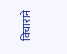विचाराने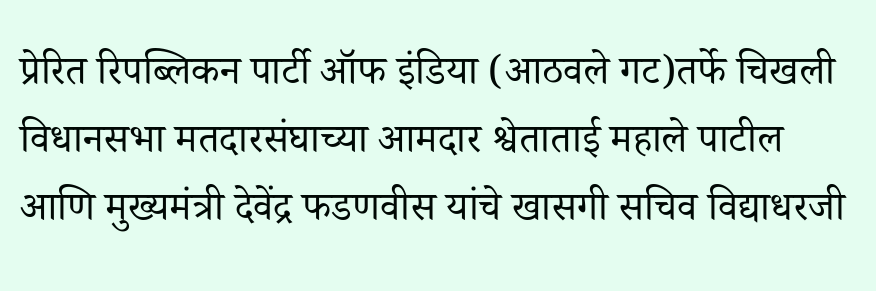प्रेरित रिपब्लिकन पार्टी ऑफ इंडिया (आठवले गट)तर्फे चिखली विधानसभा मतदारसंघाच्या आमदार श्वेताताई महाले पाटील आणि मुख्यमंत्री देवेंद्र फडणवीस यांचे खासगी सचिव विद्याधरजी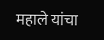महाले यांचा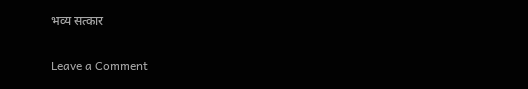भव्य सत्कार

Leave a Comment